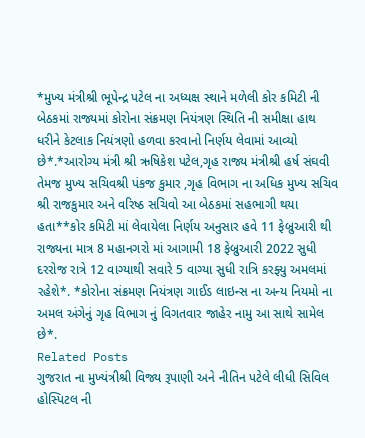*મુખ્ય મંત્રીશ્રી ભૂપેન્દ્ર પટેલ ના અધ્યક્ષ સ્થાને મળેલી કોર કમિટી ની બેઠકમાં રાજ્યમાં કોરોના સંક્રમણ નિયંત્રણ સ્થિતિ ની સમીક્ષા હાથ ધરીને કેટલાક નિયંત્રણો હળવા કરવાનો નિર્ણય લેવામાં આવ્યો છે*.*આરોગ્ય મંત્રી શ્રી ઋષિકેશ પટેલ,ગૃહ રાજ્ય મંત્રીશ્રી હર્ષ સંઘવી તેમજ મુખ્ય સચિવશ્રી પંકજ કુમાર ,ગૃહ વિભાગ ના અધિક મુખ્ય સચિવ શ્રી રાજકુમાર અને વરિષ્ઠ સચિવો આ બેઠકમાં સહભાગી થયા હતા**કોર કમિટી માં લેવાયેલા નિર્ણય અનુસાર હવે 11 ફેબ્રુઆરી થી રાજ્યના માત્ર 8 મહાનગરો માં આગામી 18 ફેબ્રુઆરી 2022 સુધી દરરોજ રાત્રે 12 વાગ્યાથી સવારે 5 વાગ્યા સુધી રાત્રિ કરફ્યુ અમલમાં રહેશે*. *કોરોના સંક્રમણ નિયંત્રણ ગાઈડ લાઇન્સ ના અન્ય નિયમો ના અમલ અંગેનું ગૃહ વિભાગ નું વિગતવાર જાહેર નામુ આ સાથે સામેલ છે*.
Related Posts
ગુજરાત ના મુખ્યંત્રીશ્રી વિજ્ય રૂપાણી અને નીતિન પટેલે લીધી સિવિલ હોસ્પિટલ ની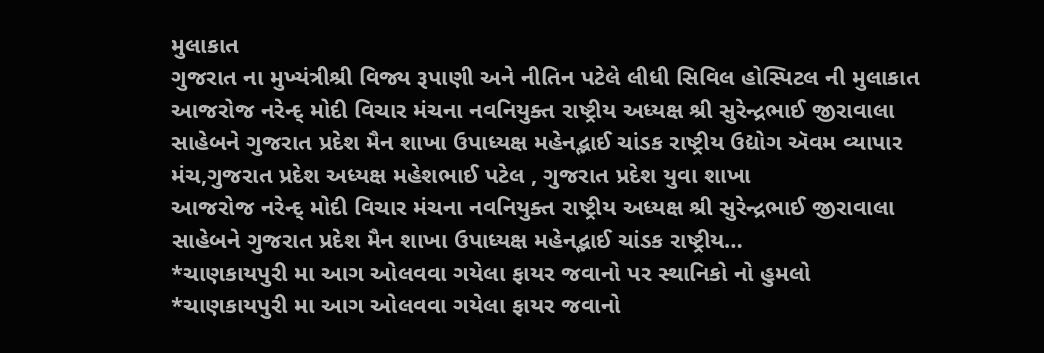મુલાકાત
ગુજરાત ના મુખ્યંત્રીશ્રી વિજ્ય રૂપાણી અને નીતિન પટેલે લીધી સિવિલ હોસ્પિટલ ની મુલાકાત
આજરોજ નરેન્દ્ મોદી વિચાર મંચના નવનિયુક્ત રાષ્ટ્રીય અધ્યક્ષ શ્રી સુરેન્દ્રભાઈ જીરાવાલા સાહેબને ગુજરાત પ્રદેશ મૈન શાખા ઉપાધ્યક્ષ મહેનદ્ભાઈ ચાંડક રાષ્ટ્રીય ઉદ્યોગ ઍવમ વ્યાપાર મંચ,ગુજરાત પ્રદેશ અધ્યક્ષ મહેશભાઈ પટેલ , ગુજરાત પ્રદેશ યુવા શાખા
આજરોજ નરેન્દ્ મોદી વિચાર મંચના નવનિયુક્ત રાષ્ટ્રીય અધ્યક્ષ શ્રી સુરેન્દ્રભાઈ જીરાવાલા સાહેબને ગુજરાત પ્રદેશ મૈન શાખા ઉપાધ્યક્ષ મહેનદ્ભાઈ ચાંડક રાષ્ટ્રીય…
*ચાણકાયપુરી મા આગ ઓલવવા ગયેલા ફાયર જવાનો પર સ્થાનિકો નો હુમલો
*ચાણકાયપુરી મા આગ ઓલવવા ગયેલા ફાયર જવાનો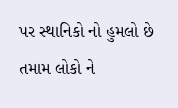પર સ્થાનિકો નો હુમલો છે તમામ લોકો ને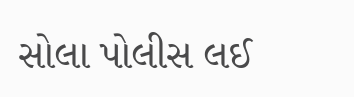સોલા પોલીસ લઈ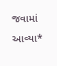જવામાં આવ્યા*